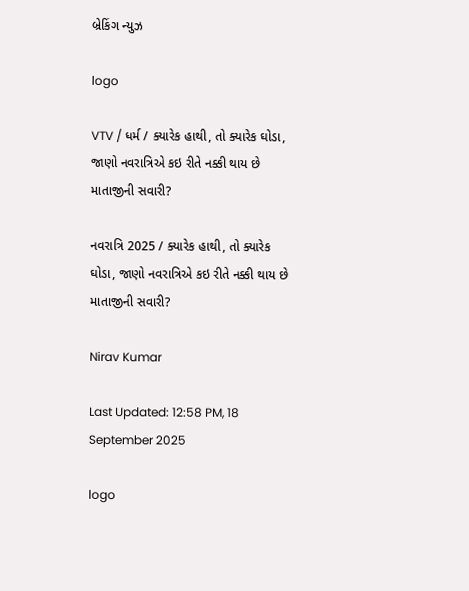બ્રેકિંગ ન્યુઝ

logo

VTV / ધર્મ / ક્યારેક હાથી, તો ક્યારેક ઘોડા, જાણો નવરાત્રિએ કઇ રીતે નક્કી થાય છે માતાજીની સવારી?

નવરાત્રિ 2025 / ક્યારેક હાથી, તો ક્યારેક ઘોડા, જાણો નવરાત્રિએ કઇ રીતે નક્કી થાય છે માતાજીની સવારી?

Nirav Kumar

Last Updated: 12:58 PM, 18 September 2025

logo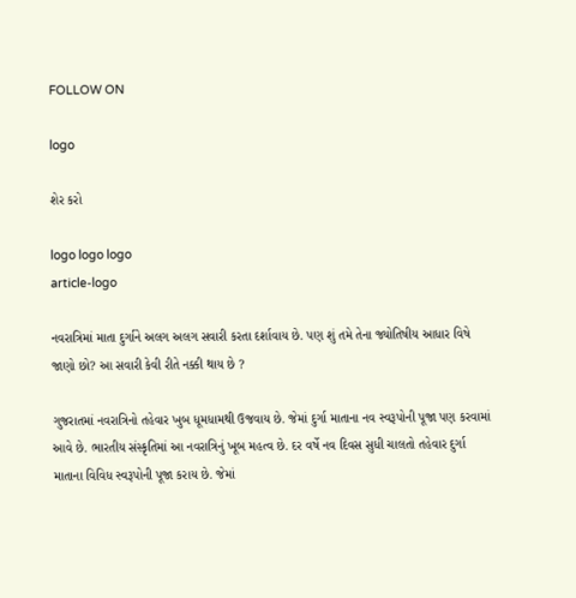FOLLOW ON

logo

શેર કરો

logo logo logo
article-logo

નવરાત્રિમાં માતા દુર્ગાને અલગ અલગ સવારી કરતા દર્શાવાય છે. પણ શું તમે તેના જ્યોતિષીય આધાર વિષે જાણો છો? આ સવારી કેવી રીતે નક્કી થાય છે ?

ગુજરાતમાં નવરાત્રિનો તહેવાર ખુબ ધૂમધામથી ઉજવાય છે. જેમાં દુર્ગા માતાના નવ સ્વરૂપોની પૂજા પણ કરવામાં આવે છે. ભારતીય સંસ્કૃતિમાં આ નવરાત્રિનું ખૂબ મહત્વ છે. દર વર્ષે નવ દિવસ સુધી ચાલતો તહેવાર દુર્ગા માતાના વિવિધ સ્વરૂપોની પૂજા કરાય છે. જેમાં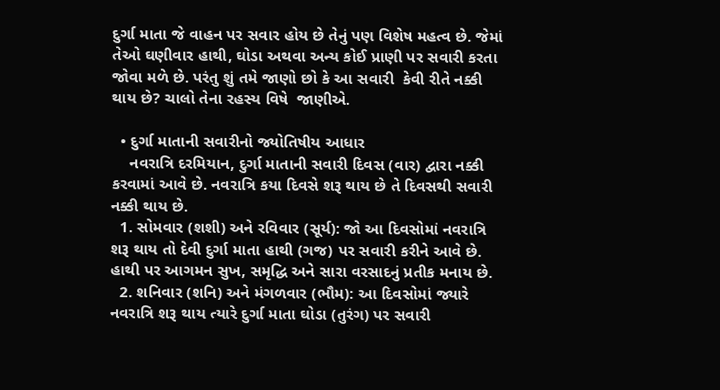દુર્ગા માતા જે વાહન પર સવાર હોય છે તેનું પણ વિશેષ મહત્વ છે. જેમાં તેઓ ઘણીવાર હાથી, ઘોડા અથવા અન્ય કોઈ પ્રાણી પર સવારી કરતા જોવા મળે છે. પરંતુ શું તમે જાણો છો કે આ સવારી  કેવી રીતે નક્કી થાય છે? ચાલો તેના રહસ્ય વિષે  જાણીએ.

  • દુર્ગા માતાની સવારીનો જ્યોતિષીય આધાર
    નવરાત્રિ દરમિયાન, દુર્ગા માતાની સવારી દિવસ (વાર) દ્વારા નક્કી કરવામાં આવે છે. નવરાત્રિ કયા દિવસે શરૂ થાય છે તે દિવસથી સવારી નક્કી થાય છે.
  1. સોમવાર (શશી) અને રવિવાર (સૂર્ય): જો આ દિવસોમાં નવરાત્રિ શરૂ થાય તો દેવી દુર્ગા માતા હાથી (ગજ) પર સવારી કરીને આવે છે. હાથી પર આગમન સુખ, સમૃદ્ધિ અને સારા વરસાદનું પ્રતીક મનાય છે.
  2. શનિવાર (શનિ) અને મંગળવાર (ભૌમ): આ દિવસોમાં જ્યારે નવરાત્રિ શરૂ થાય ત્યારે દુર્ગા માતા ઘોડા (તુરંગ) પર સવારી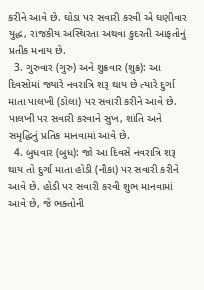કરીને આવે છે. ઘોડા પર સવારી કરવી એ ઘણીવાર યુદ્ધ, રાજકીય અસ્થિરતા અથવા કુદરતી આફતોનું પ્રતીક મનાય છે.
  3. ગુરુવાર (ગુરુ) અને શુક્રવાર (શુક્ર): આ દિવસોમાં જ્યારે નવરાત્રિ શરૂ થાય છે ત્યારે દુર્ગા માતા પાલખી (ડોલા) પર સવારી કરીને આવે છે. પાલખી પર સવારી કરવાને સુખ, શાંતિ અને સમૃદ્ધિનું પ્રતિક માનવામાં આવે છે.
  4. બુધવાર (બુધ): જો આ દિવસે નવરાત્રિ શરૂ થાય તો દુર્ગા માતા હોડી (નૌકા) પર સવારી કરીને આવે છે. હોડી પર સવારી કરવી શુભ માનવામાં આવે છે, જે ભક્તોની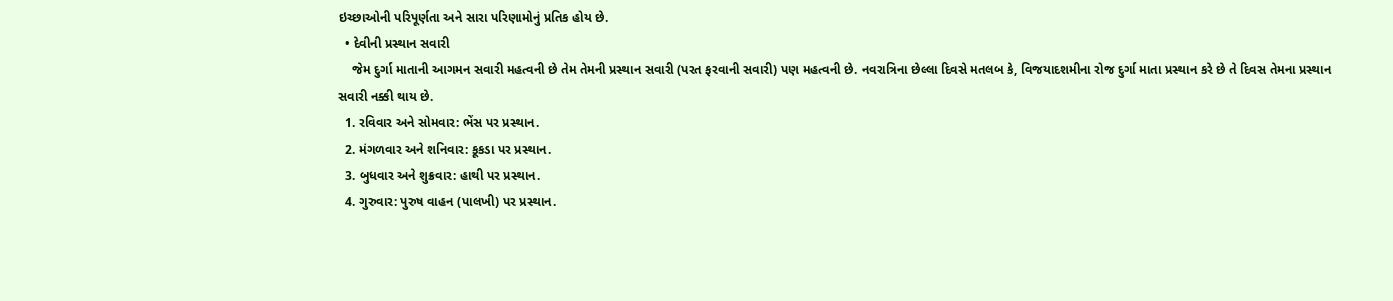ઇચ્છાઓની પરિપૂર્ણતા અને સારા પરિણામોનું પ્રતિક હોય છે.
  • દેવીની પ્રસ્થાન સવારી
    જેમ દુર્ગા માતાની આગમન સવારી મહત્વની છે તેમ તેમની પ્રસ્થાન સવારી (પરત ફરવાની સવારી) પણ મહત્વની છે. નવરાત્રિના છેલ્લા દિવસે મતલબ કે, વિજયાદશમીના રોજ દુર્ગા માતા પ્રસ્થાન કરે છે તે દિવસ તેમના પ્રસ્થાન સવારી નક્કી થાય છે.
  1. રવિવાર અને સોમવાર: ભેંસ પર પ્રસ્થાન.
  2. મંગળવાર અને શનિવાર: કૂકડા પર પ્રસ્થાન.
  3. બુધવાર અને શુક્રવાર: હાથી પર પ્રસ્થાન.
  4. ગુરુવાર: પુરુષ વાહન (પાલખી) પર પ્રસ્થાન.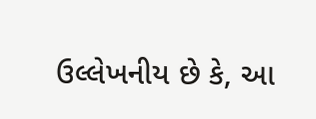ઉલ્લેખનીય છે કે, આ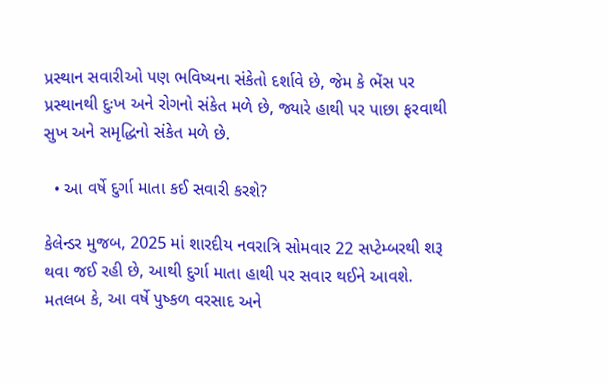પ્રસ્થાન સવારીઓ પણ ભવિષ્યના સંકેતો દર્શાવે છે, જેમ કે ભેંસ પર પ્રસ્થાનથી દુઃખ અને રોગનો સંકેત મળે છે, જ્યારે હાથી પર પાછા ફરવાથી સુખ અને સમૃદ્ધિનો સંકેત મળે છે.

  • આ વર્ષે દુર્ગા માતા કઈ સવારી કરશે?

કેલેન્ડર મુજબ, 2025 માં શારદીય નવરાત્રિ સોમવાર 22 સપ્ટેમ્બરથી શરૂ થવા જઈ રહી છે, આથી દુર્ગા માતા હાથી પર સવાર થઈને આવશે.  મતલબ કે, આ વર્ષે પુષ્કળ વરસાદ અને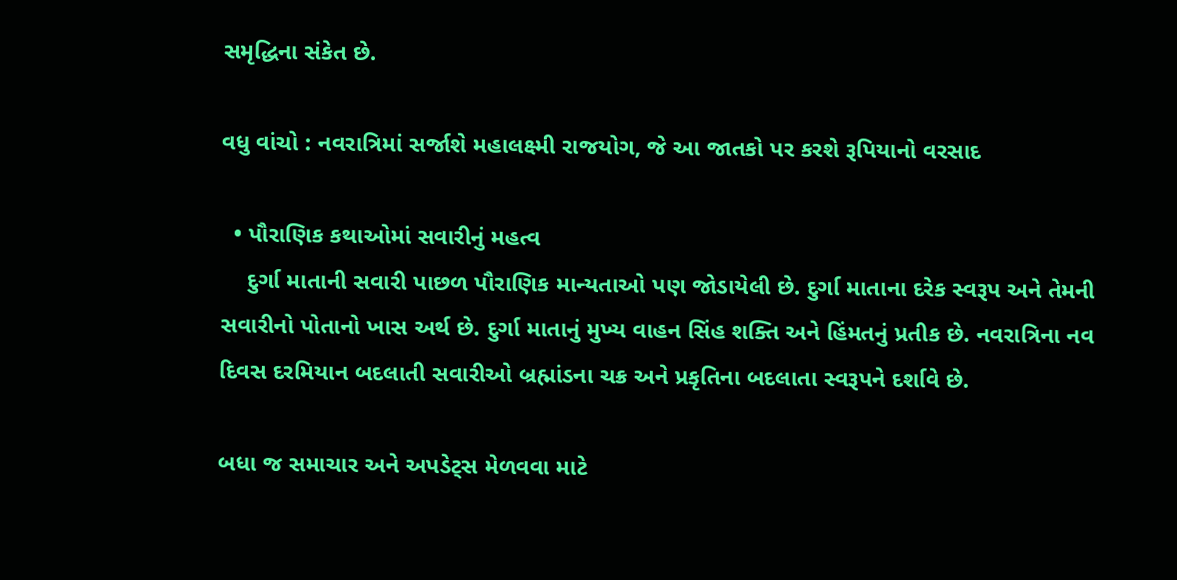સમૃદ્ધિના સંકેત છે.

વધુ વાંચો : નવરાત્રિમાં સર્જાશે મહાલક્ષ્મી રાજયોગ, જે આ જાતકો પર કરશે રૂપિયાનો વરસાદ

  • પૌરાણિક કથાઓમાં સવારીનું મહત્વ
    દુર્ગા માતાની સવારી પાછળ પૌરાણિક માન્યતાઓ પણ જોડાયેલી છે. દુર્ગા માતાના દરેક સ્વરૂપ અને તેમની સવારીનો પોતાનો ખાસ અર્થ છે. દુર્ગા માતાનું મુખ્ય વાહન સિંહ શક્તિ અને હિંમતનું પ્રતીક છે. નવરાત્રિના નવ દિવસ દરમિયાન બદલાતી સવારીઓ બ્રહ્માંડના ચક્ર અને પ્રકૃતિના બદલાતા સ્વરૂપને દર્શાવે છે.

બધા જ સમાચાર અને અપડેટ્સ મેળવવા માટે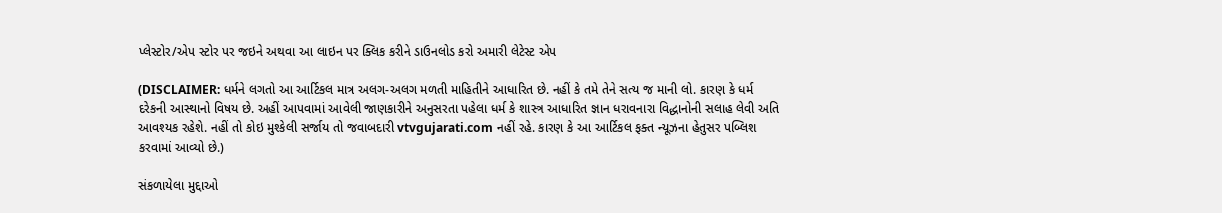પ્લેસ્ટોર/એપ સ્ટોર પર જઇને અથવા આ લાઇન પર ક્લિક કરીને ડાઉનલોડ કરો અમારી લેટેસ્ટ એપ

(DISCLAIMER: ધર્મને લગતો આ આર્ટિકલ માત્ર અલગ-અલગ મળતી માહિતીને આધારિત છે. નહીં કે તમે તેને સત્ય જ માની લો. કારણ કે ધર્મ દરેકની આસ્થાનો વિષય છે. અહીં આપવામાં આવેલી જાણકારીને અનુસરતા પહેલા ધર્મ કે શાસ્ત્ર આધારિત જ્ઞાન ધરાવનારા વિદ્ધાનોની સલાહ લેવી અતિ આવશ્યક રહેશે. નહીં તો કોઇ મુશ્કેલી સર્જાય તો જવાબદારી vtvgujarati.com નહીં રહે. કારણ કે આ આર્ટિકલ ફક્ત ન્યૂઝના હેતુસર પબ્લિશ કરવામાં આવ્યો છે.)

સંકળાયેલા મુદ્દાઓ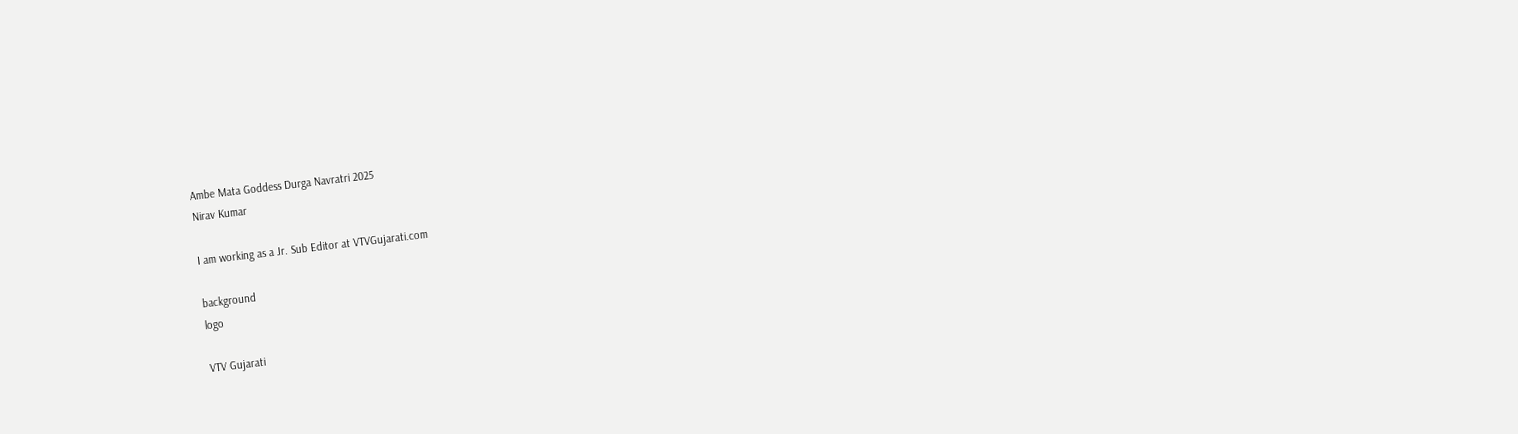Ambe Mata Goddess Durga Navratri 2025
Nirav Kumar

I am working as a Jr. Sub Editor at VTVGujarati.com

background
logo

VTV Gujarati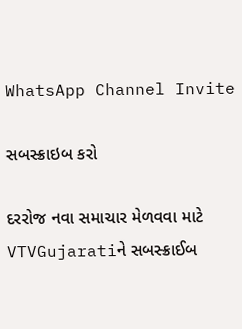WhatsApp Channel Invite

સબસ્ક્રાઇબ કરો

દરરોજ નવા સમાચાર મેળવવા માટે VTVGujaratiને સબસ્ક્રાઈબ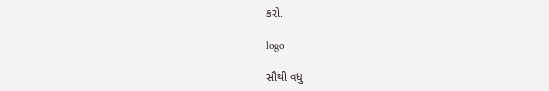કરો.

logo

સૌથી વધુ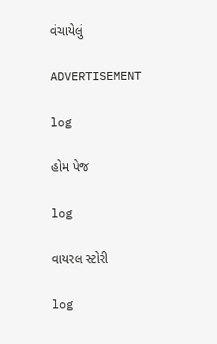વંચાયેલું

ADVERTISEMENT

log

હોમ પેજ

log

વાયરલ સ્ટોરી

log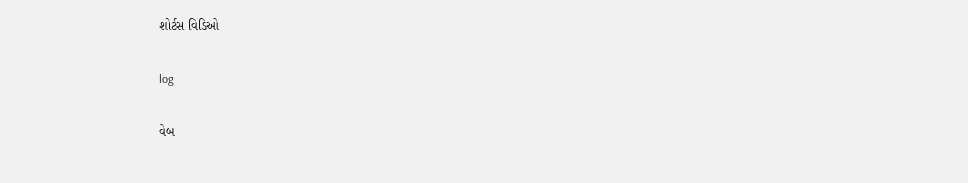શોર્ટસ વિડિઓ

log

વેબ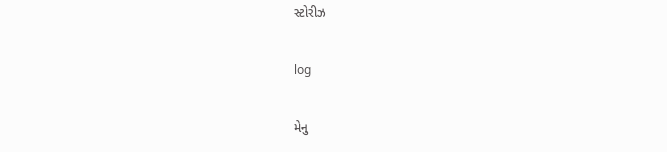સ્ટોરીઝ

log

મેનુ